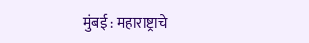मुंबई : महाराष्ट्राचे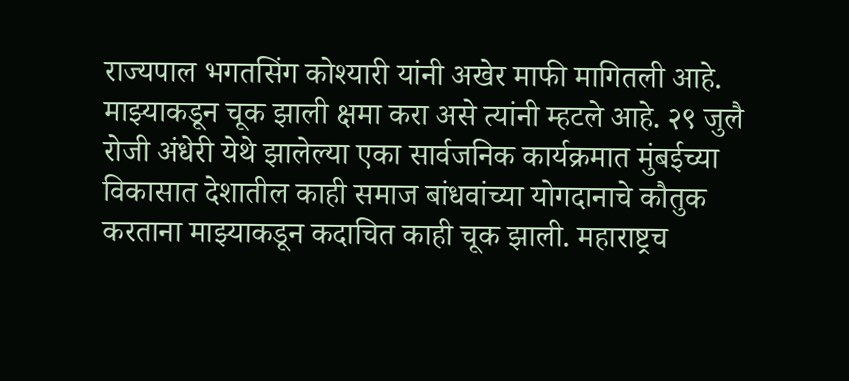राज्यपाल भगतसिंग कोश्यारी यांनी अखेर माफी मागितली आहे. माझ्याकडून चूक झाली क्षमा करा असे त्यांनी म्हटले आहे. २९ जुलै रोजी अंधेरी येथे झालेल्या एका सार्वजनिक कार्यक्रमात मुंबईच्या विकासात देशातील काही समाज बांधवांच्या योगदानाचे कौतुक करताना माझ्याकडून कदाचित काही चूक झाली. महाराष्ट्रच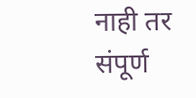नाही तर संपूर्ण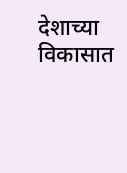देशाच्या विकासात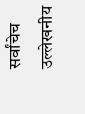सर्वांचेच उल्लेखनीय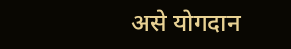असे योगदान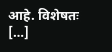आहे. विशेषतः […]